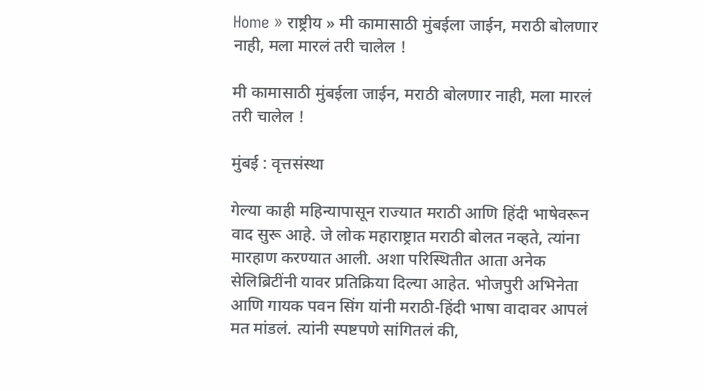Home » राष्ट्रीय » मी कामासाठी मुंबईला जाईन, मराठी बोलणार नाही, मला मारलं तरी चालेल !

मी कामासाठी मुंबईला जाईन, मराठी बोलणार नाही, मला मारलं तरी चालेल !

मुंबई : वृत्तसंस्था

गेल्या काही महिन्यापासून राज्यात मराठी आणि हिंदी भाषेवरून वाद सुरू आहे. जे लोक महाराष्ट्रात मराठी बोलत नव्हते, त्यांना मारहाण करण्यात आली. अशा परिस्थितीत आता अनेक सेलिब्रिटींनी यावर प्रतिक्रिया दिल्या आहेत. भोजपुरी अभिनेता आणि गायक पवन सिंग यांनी मराठी-हिंदी भाषा वादावर आपलं मत मांडलं. त्यांनी स्पष्टपणे सांगितलं की,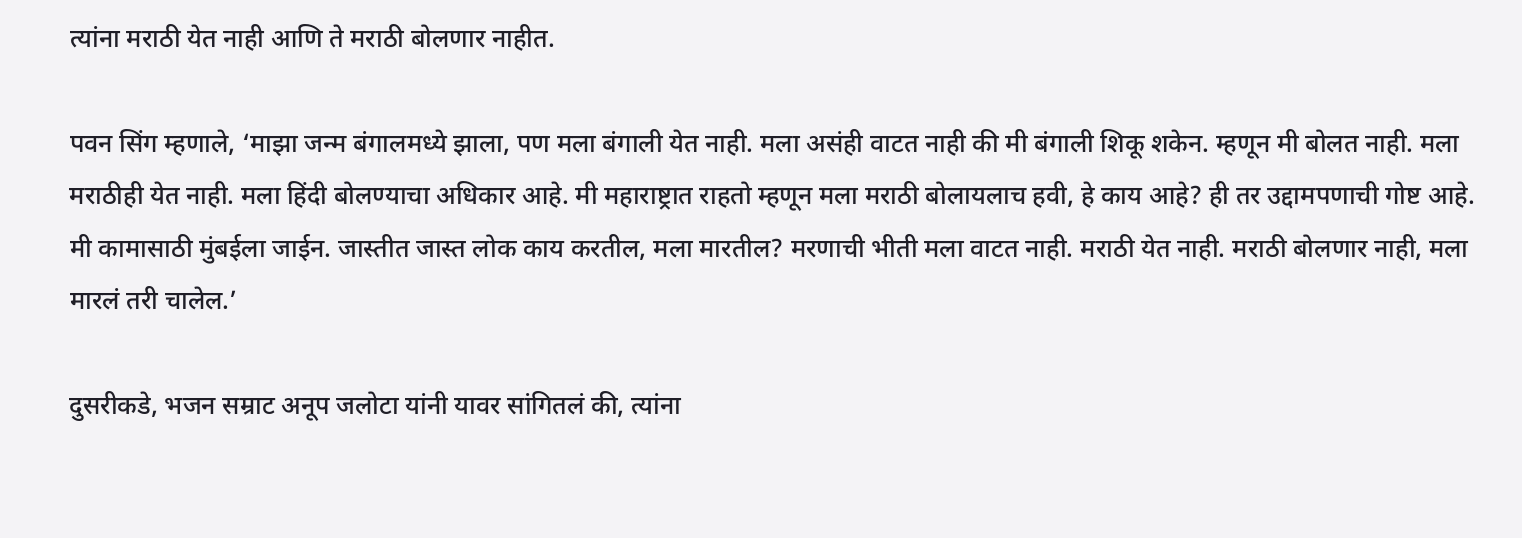त्यांना मराठी येत नाही आणि ते मराठी बोलणार नाहीत.

पवन सिंग म्हणाले, ‘माझा जन्म बंगालमध्ये झाला, पण मला बंगाली येत नाही. मला असंही वाटत नाही की मी बंगाली शिकू शकेन. म्हणून मी बोलत नाही. मला मराठीही येत नाही. मला हिंदी बोलण्याचा अधिकार आहे. मी महाराष्ट्रात राहतो म्हणून मला मराठी बोलायलाच हवी, हे काय आहे? ही तर उद्दामपणाची गोष्ट आहे. मी कामासाठी मुंबईला जाईन. जास्तीत जास्त लोक काय करतील, मला मारतील? मरणाची भीती मला वाटत नाही. मराठी येत नाही. मराठी बोलणार नाही, मला मारलं तरी चालेल.’

दुसरीकडे, भजन सम्राट अनूप जलोटा यांनी यावर सांगितलं की, त्यांना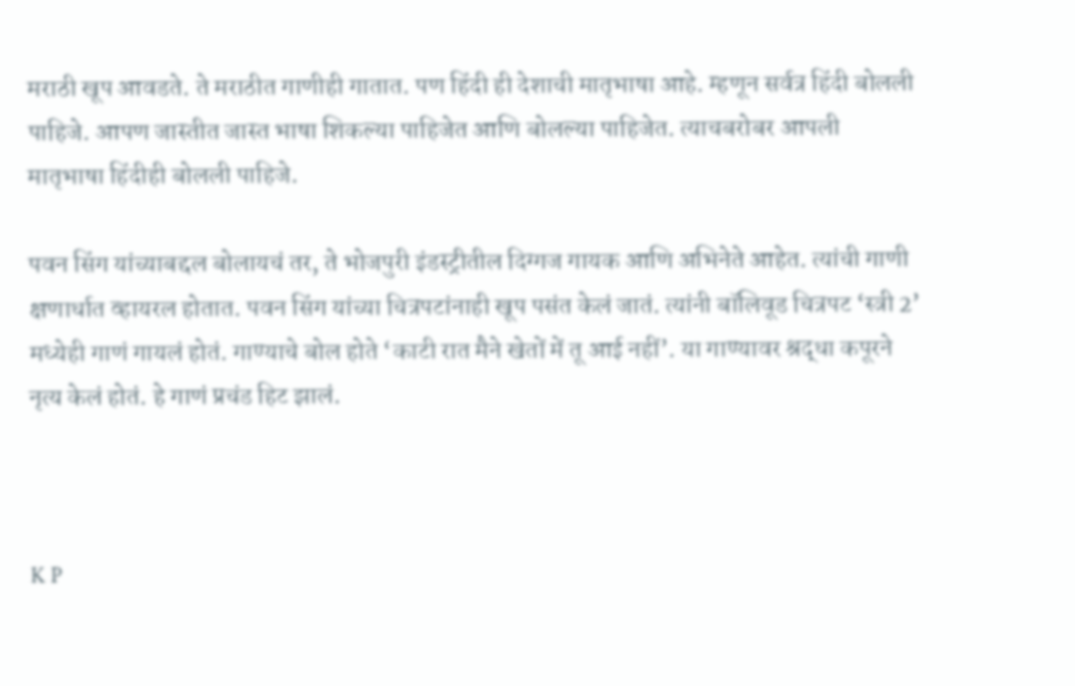मराठी खूप आवडते. ते मराठीत गाणीही गातात. पण हिंदी ही देशाची मातृभाषा आहे. म्हणून सर्वत्र हिंदी बोलली पाहिजे. आपण जास्तीत जास्त भाषा शिकल्या पाहिजेत आणि बोलल्या पाहिजेत. त्याचबरोबर आपली मातृभाषा हिंदीही बोलली पाहिजे.

पवन सिंग यांच्याबद्दल बोलायचं तर, ते भोजपुरी इंडस्ट्रीतील दिग्गज गायक आणि अभिनेते आहेत. त्यांची गाणी क्षणार्धात व्हायरल होतात. पवन सिंग यांच्या चित्रपटांनाही खूप पसंत केलं जातं. त्यांनी बॉलिवूड चित्रपट ‘स्त्री 2’ मध्येही गाणं गायलं होतं. गाण्याचे बोल होते ‘काटी रात मैने खेतों में तू आई नहीं’. या गाण्यावर श्रद्धा कपूरने नृत्य केलं होतं. हे गाणं प्रचंड हिट झालं.



K P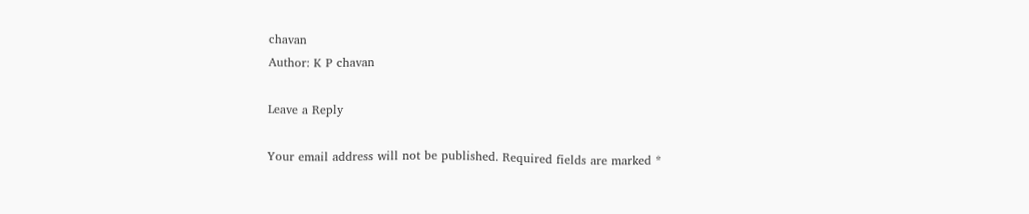chavan
Author: K P chavan

Leave a Reply

Your email address will not be published. Required fields are marked *